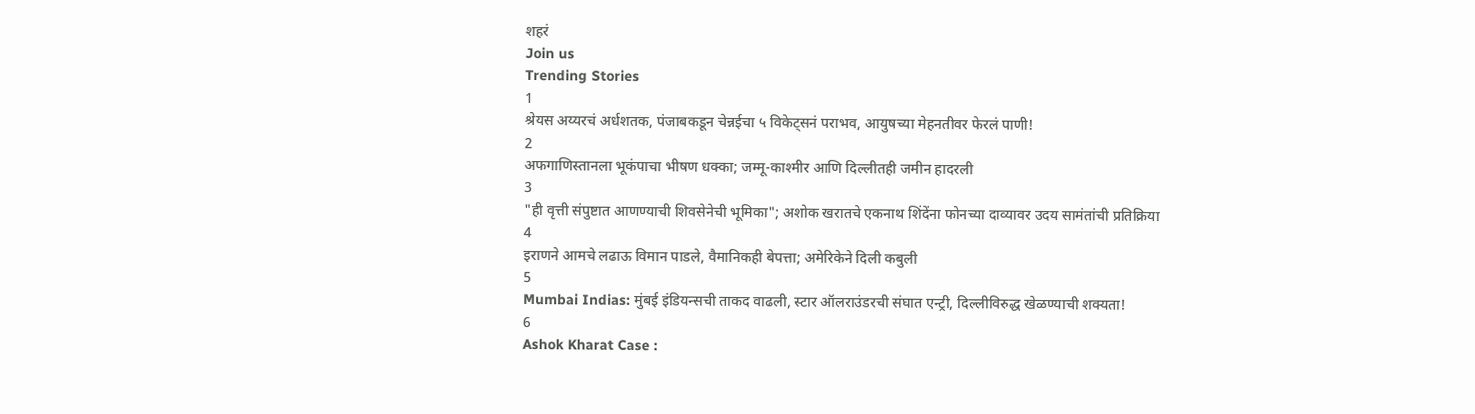शहरं
Join us
Trending Stories
1
श्रेयस अय्यरचं अर्धशतक, पंजाबकडून चेन्नईचा ५ विकेट्सनं पराभव, आयुषच्या मेहनतीवर फेरलं पाणी!
2
अफगाणिस्तानला भूकंपाचा भीषण धक्का; जम्मू-काश्मीर आणि दिल्लीतही जमीन हादरली
3
"ही वृत्ती संपुष्टात आणण्याची शिवसेनेची भूमिका"; अशोक खरातचे एकनाथ शिंदेंना फोनच्या दाव्यावर उदय सामंतांची प्रतिक्रिया
4
इराणने आमचे लढाऊ विमान पाडले, वैमानिकही बेपत्ता; अमेरिकेने दिली कबुली
5
Mumbai Indias: मुंबई इंडियन्सची ताकद वाढली, स्टार ऑलराउंडरची संघात एन्ट्री, दिल्लीविरुद्ध खेळण्याची शक्यता!
6
Ashok Kharat Case :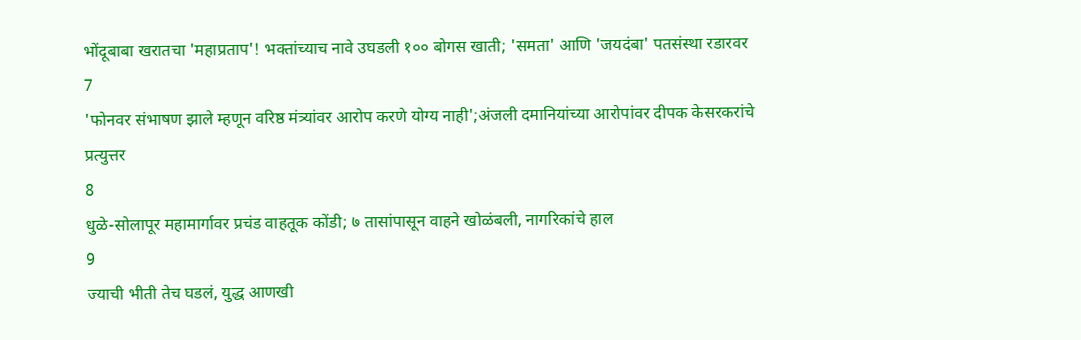भोंदूबाबा खरातचा 'महाप्रताप'! भक्तांच्याच नावे उघडली १०० बोगस खाती; 'समता' आणि 'जयदंबा' पतसंस्था रडारवर
7
'फोनवर संभाषण झाले म्हणून वरिष्ठ मंत्र्यांवर आरोप करणे योग्य नाही';अंजली दमानियांच्या आरोपांवर दीपक केसरकरांचे प्रत्युत्तर
8
धुळे-सोलापूर महामार्गावर प्रचंड वाहतूक कोंडी; ७ तासांपासून वाहने खोळंबली, नागरिकांचे हाल
9
ज्याची भीती तेच घडलं, युद्ध आणखी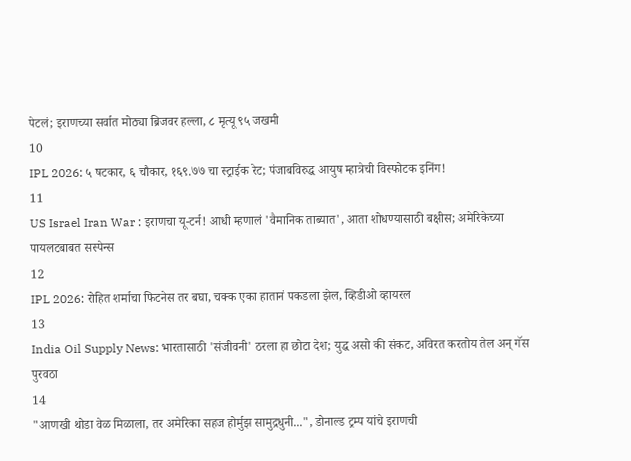पेटलं; इराणच्या सर्वात मोठ्या ब्रिजवर हल्ला, ८ मृत्यू ९५ जखमी
10
IPL 2026: ५ षटकार, ६ चौकार, १६९.७७ चा स्ट्राईक रेट; पंजाबविरुद्ध आयुष म्हात्रेची विस्फोटक इनिंग!
11
US Israel Iran War : इराणचा यू-टर्न! आधी म्हणालं 'वैमानिक ताब्यात', आता शोधण्यासाठी बक्षीस; अमेरिकेच्या पायलटबाबत सस्पेन्स
12
IPL 2026: रोहित शर्माचा फिटनेस तर बघा, चक्क एका हातानं पकडला झेल, व्हिडीओ व्हायरल
13
India Oil Supply News: भारतासाठी 'संजीवनी' ठरला हा छोटा देश; युद्ध असो की संकट, अविरत करतोय तेल अन् गॅस पुरवठा
14
"आणखी थोडा वेळ मिळाला, तर अमेरिका सहज होर्मुझ सामुद्रधुनी...", डोनाल्ड ट्रम्प यांचे इराणची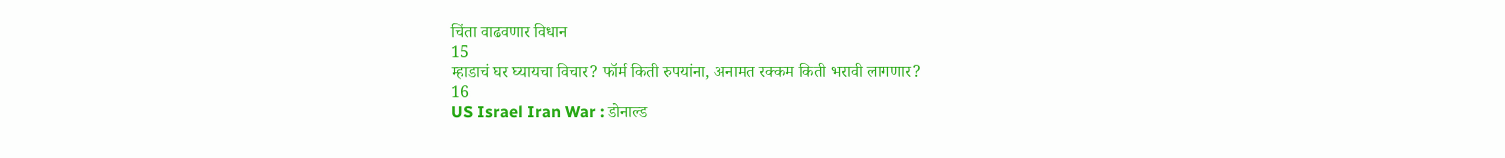चिंता वाढवणार विधान
15
म्हाडाचं घर घ्यायचा विचार? फॉर्म किती रुपयांना, अनामत रक्कम किती भरावी लागणार?
16
US Israel Iran War : डोनाल्ड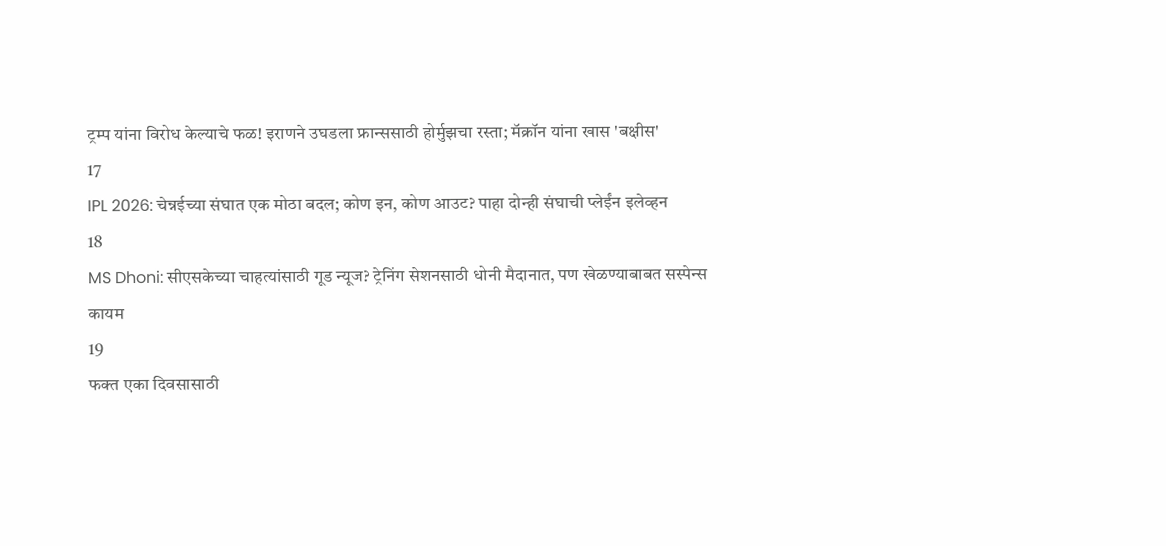ट्रम्प यांना विरोध केल्याचे फळ! इराणने उघडला फ्रान्ससाठी होर्मुझचा रस्ता; मॅक्रॉन यांना खास 'बक्षीस'
17
IPL 2026: चेन्नईच्या संघात एक मोठा बदल; कोण इन, कोण आउट? पाहा दोन्ही संघाची प्लेईंन इलेव्हन
18
MS Dhoni: सीएसकेच्या चाहत्यांसाठी गूड न्यूज? ट्रेनिंग सेशनसाठी धोनी मैदानात, पण खेळण्याबाबत सस्पेन्स कायम
19
फक्त एका दिवसासाठी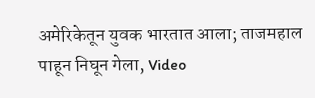अमेरिकेतून युवक भारतात आला; ताजमहाल पाहून निघून गेला, Video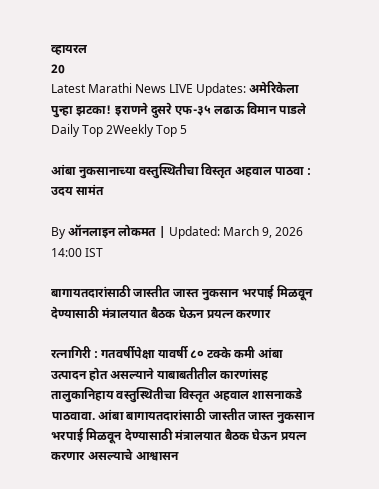व्हायरल
20
Latest Marathi News LIVE Updates: अमेरिकेला पुन्हा झटका! इराणने दुसरे एफ-३५ लढाऊ विमान पाडले
Daily Top 2Weekly Top 5

आंबा नुकसानाच्या वस्तुस्थितीचा विस्तृत अहवाल पाठवा : उदय सामंत

By ऑनलाइन लोकमत | Updated: March 9, 2026 14:00 IST

बागायतदारांसाठी जास्तीत जास्त नुकसान भरपाई मिळवून देण्यासाठी मंत्रालयात बैठक घेऊन प्रयत्न करणार

रत्नागिरी : गतवर्षीपेक्षा यावर्षी ८० टक्के कमी आंबा उत्पादन होत असल्याने याबाबतीतील कारणांसह तालुकानिहाय वस्तुस्थितीचा विस्तृत अहवाल शासनाकडे पाठवावा. आंबा बागायतदारांसाठी जास्तीत जास्त नुकसान भरपाई मिळवून देण्यासाठी मंत्रालयात बैठक घेऊन प्रयत्न करणार असल्याचे आश्वासन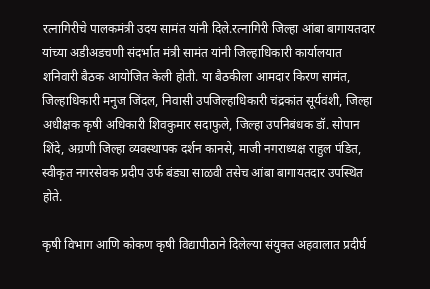रत्नागिरीचे पालकमंत्री उदय सामंत यांनी दिले.रत्नागिरी जिल्हा आंबा बागायतदार यांच्या अडीअडचणी संदर्भात मंत्री सामंत यांनी जिल्हाधिकारी कार्यालयात शनिवारी बैठक आयोजित केली होती. या बैठकीला आमदार किरण सामंत, जिल्हाधिकारी मनुज जिंदल, निवासी उपजिल्हाधिकारी चंद्रकांत सूर्यवंशी, जिल्हा अधीक्षक कृषी अधिकारी शिवकुमार सदाफुले, जिल्हा उपनिबंधक डॉ. सोपान शिंदे, अग्रणी जिल्हा व्यवस्थापक दर्शन कानसे, माजी नगराध्यक्ष राहुल पंडित, स्वीकृत नगरसेवक प्रदीप उर्फ बंड्या साळवी तसेच आंबा बागायतदार उपस्थित होते.

कृषी विभाग आणि कोकण कृषी विद्यापीठाने दिलेल्या संयुक्त अहवालात प्रदीर्घ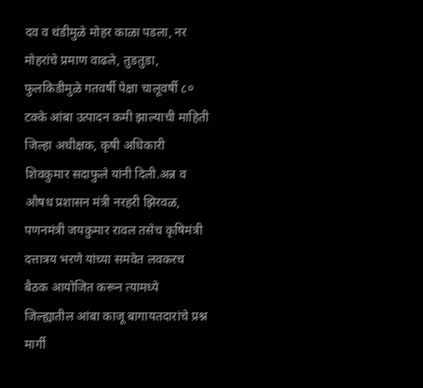दव व थंडीमुळे मोहर काळा पडला, नर मोहरांचे प्रमाण वाढले, तुडतुडा, फुलकिडीमुळे गतवर्षी पेक्षा चालूवर्षी ८० टक्के आंबा उत्पादन कमी झाल्याची माहिती जिल्हा अधीक्षक, कृषी अधिकारी शिवकुमार सदाफुले यांनी दिली.अन्न व औषध प्रशासन मंत्री नरहरी झिरवळ, पणनमंत्री जयकुमार रावल तसेच कृषिमंत्री दत्तात्रय भरणे यांच्या समवेत लवकरच बैठक आयोजित करून त्यामध्ये जिल्ह्यातील आंबा काजू बागायतदारांचे प्रश्न मार्गी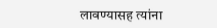लावण्यासह त्यांना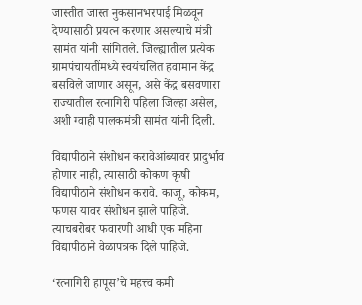जास्तीत जास्त नुकसानभरपाई मिळवून देण्यासाठी प्रयत्न करणार असल्याचे मंत्री सामंत यांनी सांगितले. जिल्ह्यातील प्रत्येक ग्रामपंचायतींमध्ये स्वयंचलित हवामान केंद्र बसविले जाणार असून, असे केंद्र बसवणारा राज्यातील रत्नागिरी पहिला जिल्हा असेल, अशी ग्वाही पालकमंत्री सामंत यांनी दिली.

विद्यापीठाने संशोधन करावेआंब्यावर प्रादुर्भाव होणार नाही, त्यासाठी कोकण कृषी विद्यापीठाने संशोधन करावे. काजू, कोकम, फणस यावर संशोधन झाले पाहिजे. त्याचबरोबर फवारणी आधी एक महिना विद्यापीठाने वेळापत्रक दिले पाहिजे.

‘रत्नागिरी हापूस’चे महत्त्व कमी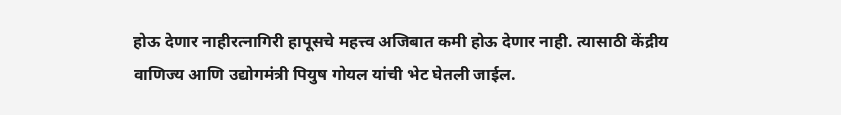होऊ देणार नाहीरत्नागिरी हापूसचे महत्त्व अजिबात कमी होऊ देणार नाही. त्यासाठी केंद्रीय वाणिज्य आणि उद्योगमंत्री पियुष गोयल यांची भेट घेतली जाईल.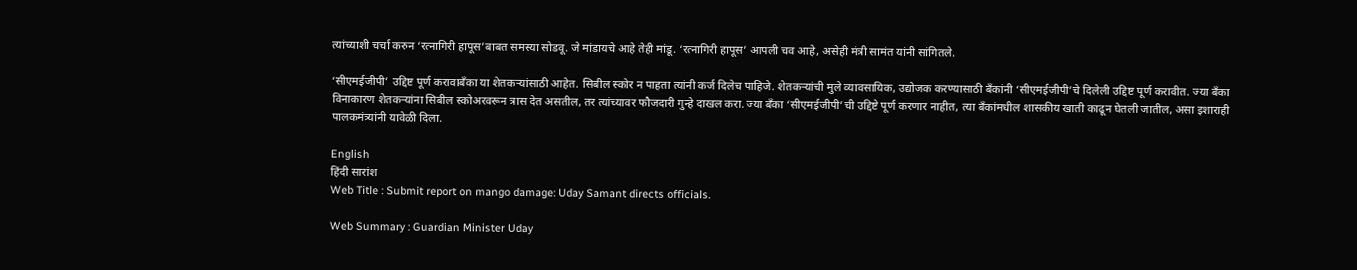त्यांच्याशी चर्चा करुन ‘रत्नागिरी हापूस’बाबत समस्या सोडवू. जे मांडायचे आहे तेही मांडू. ‘रत्नागिरी हापूस’ आपली चव आहे, असेही मंत्री सामंत यांनी सांगितले.

‘सीएमईजीपी’ उद्दिष्ट पूर्ण करावाबँका या शेतकऱ्यांसाठी आहेत. सिबील स्कोर न पाहता त्यांनी कर्ज दिलेच पाहिजे. शेतकऱ्यांची मुले व्यावसायिक, उद्योजक करण्यासाठी बँकांनी ‘सीएमईजीपी’चे दिलेली उद्दिष्ट पूर्ण करावीत. ज्या बँका विनाकारण शेतकऱ्यांना सिबील स्कोअरवरून त्रास देत असतील, तर त्यांच्यावर फौजदारी गुन्हे दाखल करा. ज्या बँका ‘सीएमईजीपी’ची उद्दिष्टे पूर्ण करणार नाहीत, त्या बँकांमधील शासकीय खाती काढून घेतली जातील, असा इशाराही पालकमंत्र्यांनी यावेळी दिला.

English
हिंदी सारांश
Web Title : Submit report on mango damage: Uday Samant directs officials.

Web Summary : Guardian Minister Uday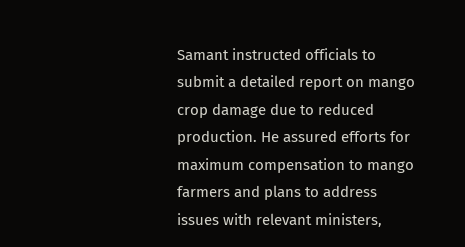Samant instructed officials to submit a detailed report on mango crop damage due to reduced production. He assured efforts for maximum compensation to mango farmers and plans to address issues with relevant ministers,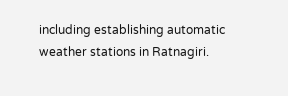including establishing automatic weather stations in Ratnagiri.